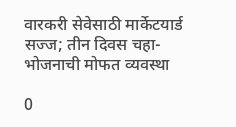वारकरी सेवेसाठी मार्केटयार्ड सज्ज; तीन दिवस चहा-भोजनाची मोफत व्यवस्था

0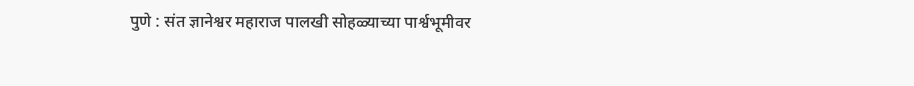पुणे : संत ज्ञानेश्वर महाराज पालखी सोहळ्याच्या पार्श्वभूमीवर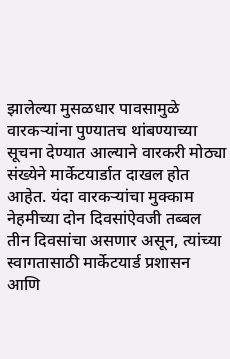झालेल्या मुसळधार पावसामुळे वारकऱ्यांना पुण्यातच थांबण्याच्या सूचना देण्यात आल्याने वारकरी मोठ्या संख्येने मार्केटयार्डात दाखल होत आहेत. यंदा वारकऱ्यांचा मुक्काम नेहमीच्या दोन दिवसांऐवजी तब्बल तीन दिवसांचा असणार असून, त्यांच्या स्वागतासाठी मार्केटयार्ड प्रशासन आणि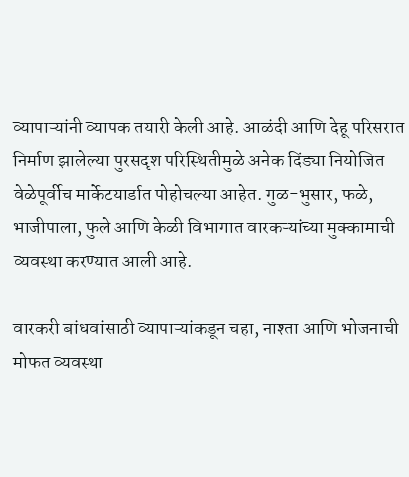व्यापाऱ्यांनी व्यापक तयारी केली आहे. आळंदी आणि देहू परिसरात निर्माण झालेल्या पुरसदृश परिस्थितीमुळे अनेक दिंड्या नियोजित वेळेपूर्वीच मार्केटयार्डात पोहोचल्या आहेत. गुळ-भुसार, फळे, भाजीपाला, फुले आणि केळी विभागात वारकऱ्यांच्या मुक्कामाची व्यवस्था करण्यात आली आहे.

वारकरी बांधवांसाठी व्यापाऱ्यांकडून चहा, नाश्ता आणि भोजनाची मोफत व्यवस्था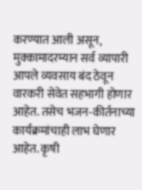करण्यात आली असून, मुक्कामादरम्यान सर्व व्यापारी आपले व्यवसाय बंद ठेवून वारकरी सेवेत सहभागी होणार आहेत. तसेच भजन-कीर्तनाच्या कार्यक्रमांचाही लाभ घेणार आहेत. कृषी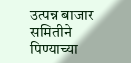उत्पन्न बाजार समितीने पिण्याच्या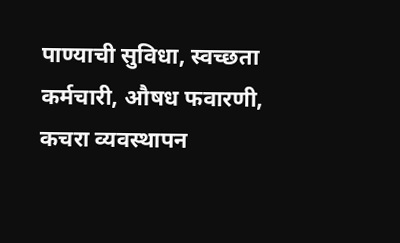पाण्याची सुविधा, स्वच्छता कर्मचारी, औषध फवारणी, कचरा व्यवस्थापन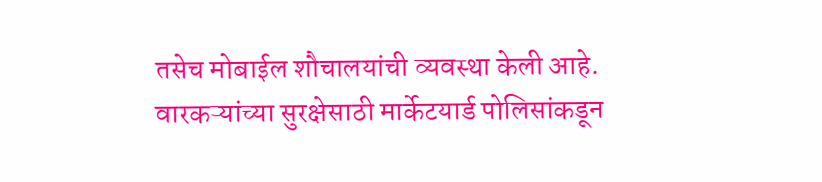तसेच मोबाईल शौचालयांची व्यवस्था केली आहे. वारकऱ्यांच्या सुरक्षेसाठी मार्केटयार्ड पोलिसांकडून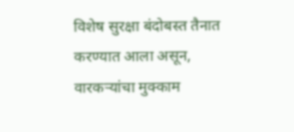विशेष सुरक्षा बंदोबस्त तैनात करण्यात आला असून, वारकऱ्यांचा मुक्काम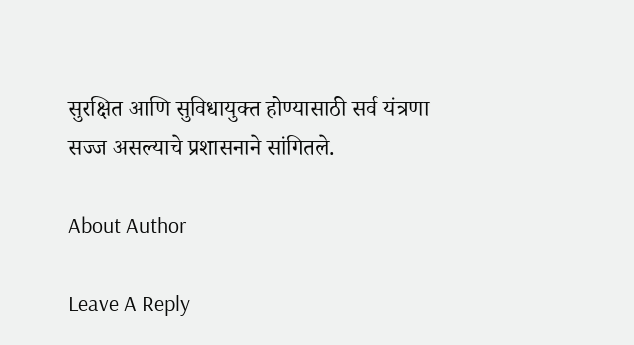सुरक्षित आणि सुविधायुक्त होण्यासाठी सर्व यंत्रणा सज्ज असल्याचे प्रशासनाने सांगितले.

About Author

Leave A Reply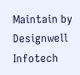Maintain by Designwell Infotech